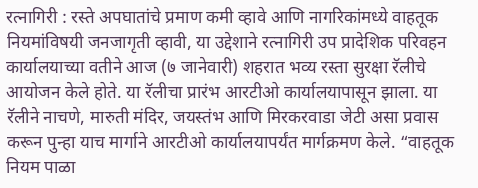रत्नागिरी : रस्ते अपघातांचे प्रमाण कमी व्हावे आणि नागरिकांमध्ये वाहतूक नियमांविषयी जनजागृती व्हावी, या उद्देशाने रत्नागिरी उप प्रादेशिक परिवहन कार्यालयाच्या वतीने आज (७ जानेवारी) शहरात भव्य रस्ता सुरक्षा रॅलीचे आयोजन केले होते. या रॅलीचा प्रारंभ आरटीओ कार्यालयापासून झाला. या रॅलीने नाचणे, मारुती मंदिर, जयस्तंभ आणि मिरकरवाडा जेटी असा प्रवास करून पुन्हा याच मार्गाने आरटीओ कार्यालयापर्यंत मार्गक्रमण केले. “वाहतूक नियम पाळा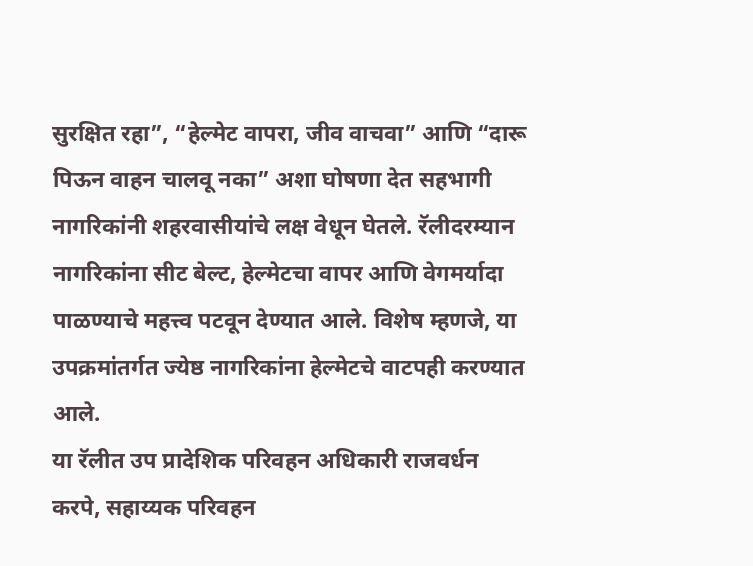सुरक्षित रहा”, “हेल्मेट वापरा, जीव वाचवा” आणि “दारू पिऊन वाहन चालवू नका” अशा घोषणा देत सहभागी नागरिकांनी शहरवासीयांचे लक्ष वेधून घेतले. रॅलीदरम्यान नागरिकांना सीट बेल्ट, हेल्मेटचा वापर आणि वेगमर्यादा पाळण्याचे महत्त्व पटवून देण्यात आले. विशेष म्हणजे, या उपक्रमांतर्गत ज्येष्ठ नागरिकांना हेल्मेटचे वाटपही करण्यात आले.
या रॅलीत उप प्रादेशिक परिवहन अधिकारी राजवर्धन करपे, सहाय्यक परिवहन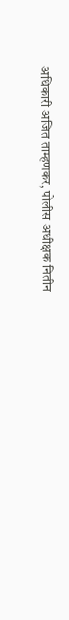अधिकारी अजित ताम्हणकर, पोलीस अधीक्षक नितीन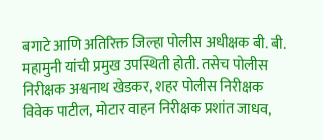बगाटे आणि अतिरिक्त जिल्हा पोलीस अधीक्षक बी. बी. महामुनी यांची प्रमुख उपस्थिती होती. तसेच पोलीस निरीक्षक अश्वनाथ खेडकर, शहर पोलीस निरीक्षक विवेक पाटील, मोटार वाहन निरीक्षक प्रशांत जाधव,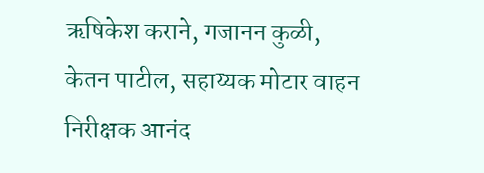ऋषिकेश कराने, गजानन कुळी, केतन पाटील, सहाय्यक मोटार वाहन निरीक्षक आनंद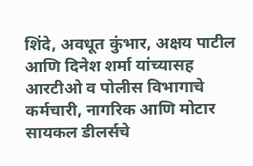शिंदे, अवधूत कुंभार, अक्षय पाटील आणि दिनेश शर्मा यांच्यासह आरटीओ व पोलीस विभागाचे कर्मचारी, नागरिक आणि मोटार सायकल डीलर्सचे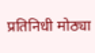प्रतिनिधी मोठ्या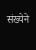संख्येने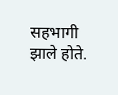सहभागी झाले होते.